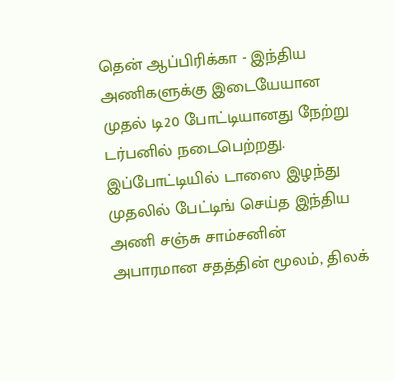தென் ஆப்பிரிக்கா - இந்திய அணிகளுக்கு இடையேயான முதல் டி20 போட்டியானது நேற்று டர்பனில் நடைபெற்றது.  இப்போட்டியில் டாஸை இழந்து முதலில் பேட்டிங் செய்த இந்திய அணி சஞ்சு சாம்சனின் அபாரமான சதத்தின் மூலம், திலக்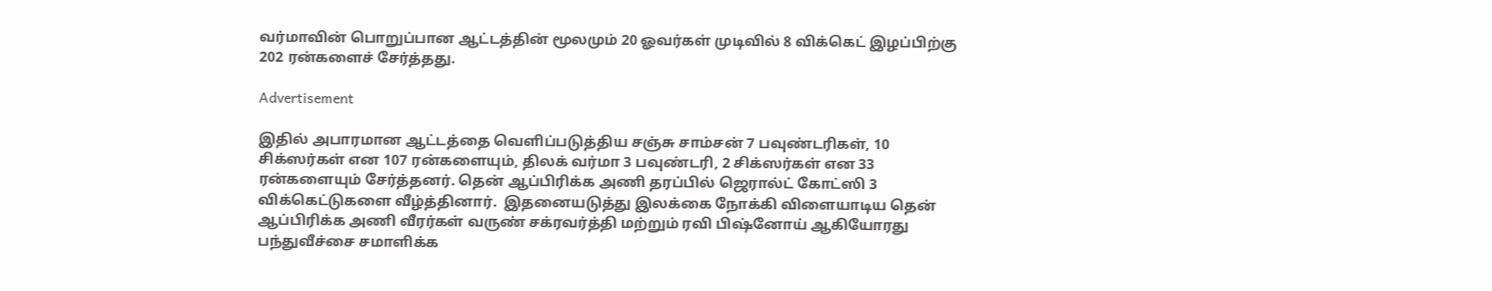வர்மாவின் பொறுப்பான ஆட்டத்தின் மூலமும் 20 ஓவர்கள் முடிவில் 8 விக்கெட் இழப்பிற்கு 202 ரன்களைச் சேர்த்தது.

Advertisement

இதில் அபாரமான ஆட்டத்தை வெளிப்படுத்திய சஞ்சு சாம்சன் 7 பவுண்டரிகள், 10 சிக்ஸர்கள் என 107 ரன்களையும், திலக் வர்மா 3 பவுண்டரி, 2 சிக்ஸர்கள் என 33 ரன்களையும் சேர்த்தனர். தென் ஆப்பிரிக்க அணி தரப்பில் ஜெரால்ட் கோட்ஸி 3 விக்கெட்டுகளை வீழ்த்தினார்.  இதனையடுத்து இலக்கை நோக்கி விளையாடிய தென் ஆப்பிரிக்க அணி வீரர்கள் வருண் சக்ரவர்த்தி மற்றும் ரவி பிஷ்னோய் ஆகியோரது பந்துவீச்சை சமாளிக்க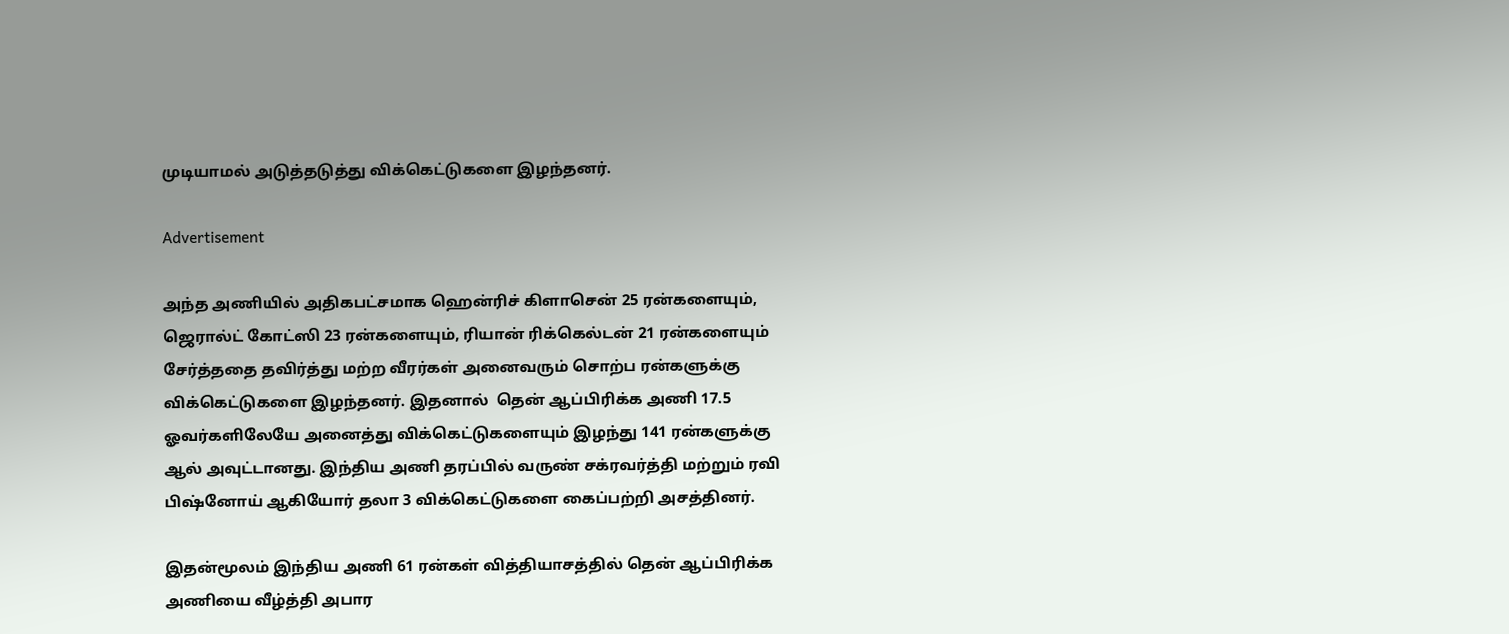முடியாமல் அடுத்தடுத்து விக்கெட்டுகளை இழந்தனர்.

Advertisement

அந்த அணியில் அதிகபட்சமாக ஹென்ரிச் கிளாசென் 25 ரன்களையும், ஜெரால்ட் கோட்ஸி 23 ரன்களையும், ரியான் ரிக்கெல்டன் 21 ரன்களையும் சேர்த்ததை தவிர்த்து மற்ற வீரர்கள் அனைவரும் சொற்ப ரன்களுக்கு விக்கெட்டுகளை இழந்தனர். இதனால்  தென் ஆப்பிரிக்க அணி 17.5 ஓவர்களிலேயே அனைத்து விக்கெட்டுகளையும் இழந்து 141 ரன்களுக்கு ஆல் அவுட்டானது. இந்திய அணி தரப்பில் வருண் சக்ரவர்த்தி மற்றும் ரவி பிஷ்னோய் ஆகியோர் தலா 3 விக்கெட்டுகளை கைப்பற்றி அசத்தினர்.

இதன்மூலம் இந்திய அணி 61 ரன்கள் வித்தியாசத்தில் தென் ஆப்பிரிக்க அணியை வீழ்த்தி அபார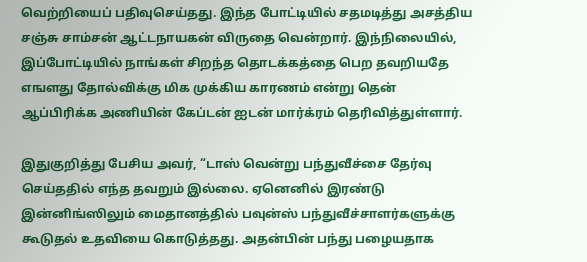வெற்றியைப் பதிவுசெய்தது. இந்த போட்டியில் சதமடித்து அசத்திய சஞ்சு சாம்சன் ஆட்டநாயகன் விருதை வென்றார். இந்நிலையில், இப்போட்டியில் நாங்கள் சிறந்த தொடக்கத்தை பெற தவறியதே எஙளது தோல்விக்கு மிக முக்கிய காரணம் என்று தென் ஆப்பிரிக்க அணியின் கேப்டன் ஐடன் மார்க்ரம் தெரிவித்துள்ளார்.

இதுகுறித்து பேசிய அவர், “டாஸ் வென்று பந்துவீச்சை தேர்வு செய்ததில் எந்த தவறும் இல்லை. ஏனெனில் இரண்டு இன்னிங்ஸிலும் மைதானத்தில் பவுன்ஸ் பந்துவீச்சாளர்களுக்கு கூடுதல் உதவியை கொடுத்தது. அதன்பின் பந்து பழையதாக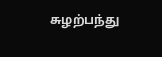சுழற்பந்து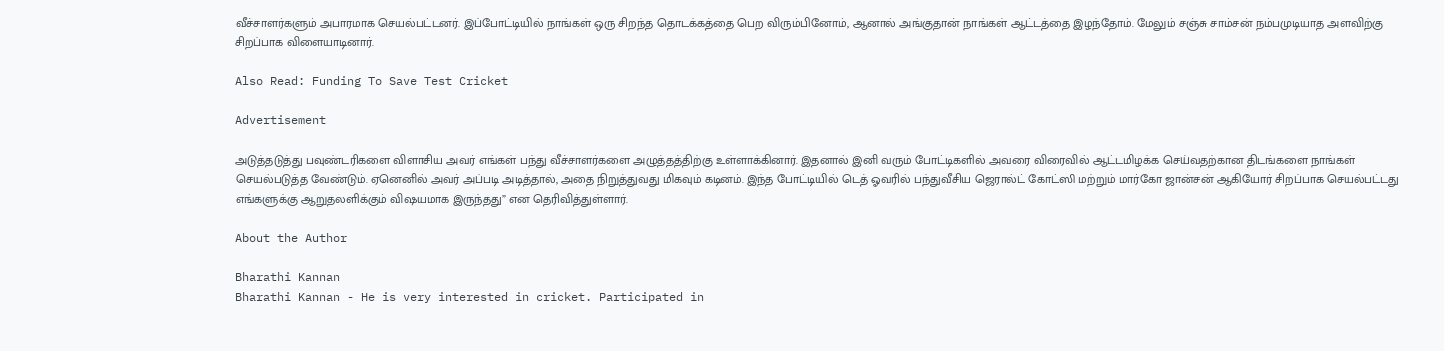வீச்சாளர்களும் அபாரமாக செயல்பட்டனர். இப்போட்டியில் நாங்கள் ஒரு சிறந்த தொடக்கத்தை பெற விரும்பினோம், ஆனால் அங்குதான் நாங்கள் ஆட்டத்தை இழந்தோம். மேலும் சஞ்சு சாம்சன் நம்பமுடியாத அளவிற்கு சிறப்பாக விளையாடினார்.

Also Read: Funding To Save Test Cricket

Advertisement

அடுத்தடுத்து பவுண்டரிகளை விளாசிய அவர் எங்கள் பந்து வீச்சாளர்களை அழுத்தத்திற்கு உள்ளாக்கினார். இதனால் இனி வரும் போட்டிகளில் அவரை விரைவில் ஆட்டமிழக்க செய்வதற்கான திடங்களை நாங்கள் செயல்படுத்த வேண்டும். ஏனெனில் அவர் அப்படி அடித்தால், அதை நிறுத்துவது மிகவும் கடினம். இந்த போட்டியில் டெத் ஓவரில் பந்துவீசிய ஜெரால்ட் கோட்ஸி மற்றும் மார்கோ ஜான்சன் ஆகியோர் சிறப்பாக செயல்பட்டது எங்களுக்கு ஆறுதலளிக்கும் விஷயமாக இருந்தது” என தெரிவித்துள்ளார்.

About the Author

Bharathi Kannan
Bharathi Kannan - He is very interested in cricket. Participated in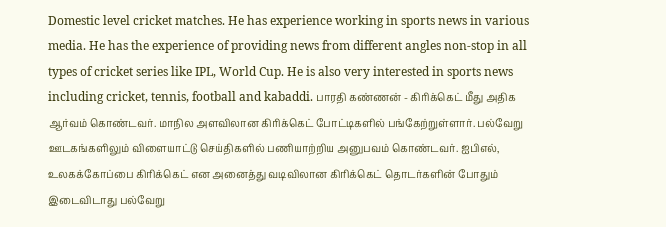Domestic level cricket matches. He has experience working in sports news in various media. He has the experience of providing news from different angles non-stop in all types of cricket series like IPL, World Cup. He is also very interested in sports news including cricket, tennis, football and kabaddi. பாரதி கண்ணன் - கிரிக்கெட் மீது அதிக ஆர்வம் கொண்டவர். மாநில அளவிலான கிரிக்கெட் போட்டிகளில் பங்கேற்றுள்ளார். பல்வேறு ஊடகங்களிலும் விளையாட்டு செய்திகளில் பணியாற்றிய அனுபவம் கொண்டவர். ஐபிஎல், உலகக்கோப்பை கிரிக்கெட் என அனைத்து வடிவிலான கிரிக்கெட் தொடர்களின் போதும் இடைவிடாது பல்வேறு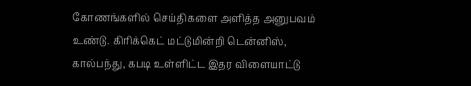கோணங்களில் செய்திகளை அளித்த அனுபவம் உண்டு. கிரிக்கெட் மட்டுமின்றி டென்னிஸ், கால்பந்து, கபடி உள்ளிட்ட இதர விளையாட்டு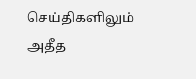செய்திகளிலும் அதீத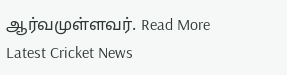ஆர்வமுள்ளவர். Read More
Latest Cricket News